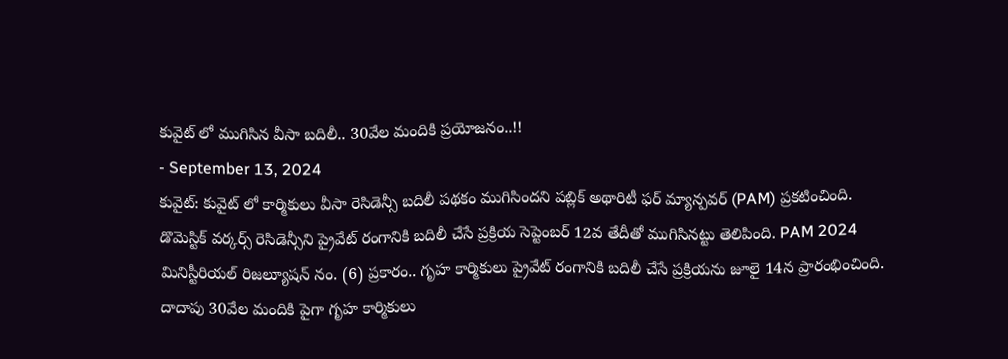కువైట్ లో ముగిసిన వీసా బదిలీ.. 30వేల మందికి ప్రయోజనం..!!
- September 13, 2024
కువైట్: కువైట్ లో కార్మికులు వీసా రెసిడెన్సీ బదిలీ పథకం ముగిసిందని పబ్లిక్ అథారిటీ ఫర్ మ్యాన్పవర్ (PAM) ప్రకటించింది. డొమెస్టిక్ వర్కర్స్ రెసిడెన్సీని ప్రైవేట్ రంగానికి బదిలీ చేసే ప్రక్రియ సెప్టెంబర్ 12వ తేదీతో ముగిసినట్టు తెలిపింది. PAM 2024 మినిస్టీరియల్ రిజల్యూషన్ నం. (6) ప్రకారం.. గృహ కార్మికులు ప్రైవేట్ రంగానికి బదిలీ చేసే ప్రక్రియను జూలై 14న ప్రారంభించింది. దాదాపు 30వేల మందికి పైగా గృహ కార్మికులు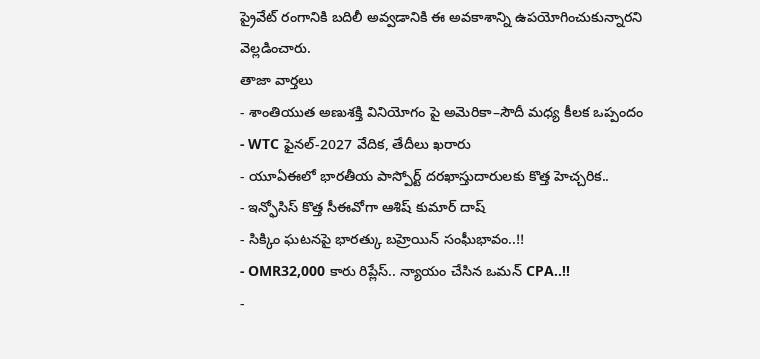ప్రైవేట్ రంగానికి బదిలీ అవ్వడానికి ఈ అవకాశాన్ని ఉపయోగించుకున్నారని వెల్లడించారు.
తాజా వార్తలు
- శాంతియుత అణుశక్తి వినియోగం పై అమెరికా–సౌదీ మధ్య కీలక ఒప్పందం
- WTC ఫైనల్-2027 వేదిక, తేదీలు ఖరారు
- యూఏఈలో భారతీయ పాస్పోర్ట్ దరఖాస్తుదారులకు కొత్త హెచ్చరిక..
- ఇన్ఫోసిస్ కొత్త సీఈవోగా ఆశిష్ కుమార్ దాష్
- సిక్కిం ఘటనపై భారత్కు బహ్రెయిన్ సంఘీభావం..!!
- OMR32,000 కారు రిప్లేస్.. న్యాయం చేసిన ఒమన్ CPA..!!
-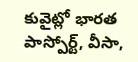కువైట్లో భారత పాస్పోర్ట్, వీసా,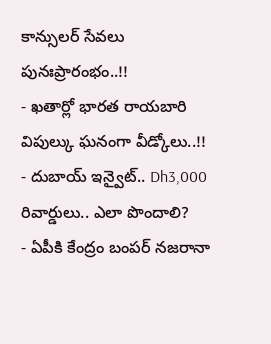కాన్సులర్ సేవలు పునఃప్రారంభం..!!
- ఖతార్లో భారత రాయబారి విపుల్కు ఘనంగా వీడ్కోలు..!!
- దుబాయ్ ఇన్వైట్.. Dh3,000 రివార్డులు.. ఎలా పొందాలి?
- ఏపీకి కేంద్రం బంపర్ నజరానా